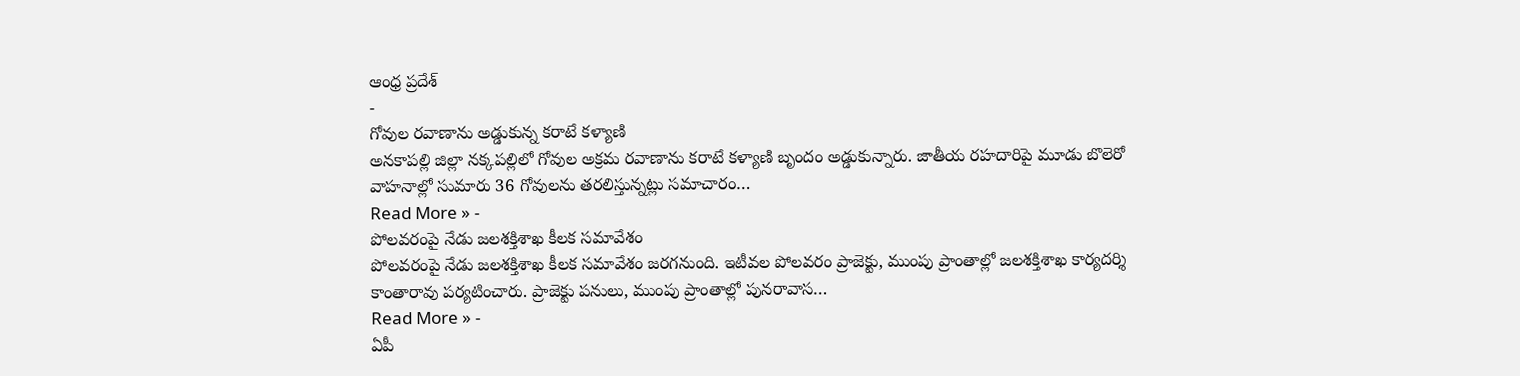ఆంధ్ర ప్రదేశ్
-
గోవుల రవాణాను అడ్డుకున్న కరాటే కళ్యాణి
అనకాపల్లి జిల్లా నక్కపల్లిలో గోవుల అక్రమ రవాణాను కరాటే కళ్యాణి బృందం అడ్డుకున్నారు. జాతీయ రహదారిపై మూడు బొలెరో వాహనాల్లో సుమారు 36 గోవులను తరలిస్తున్నట్లు సమాచారం…
Read More » -
పోలవరంపై నేడు జలశక్తిశాఖ కీలక సమావేశం
పోలవరంపై నేడు జలశక్తిశాఖ కీలక సమావేశం జరగనుంది. ఇటీవల పోలవరం ప్రాజెక్టు, ముంపు ప్రాంతాల్లో జలశక్తిశాఖ కార్యదర్శి కాంతారావు పర్యటించారు. ప్రాజెక్టు పనులు, ముంపు ప్రాంతాల్లో పునరావాస…
Read More » -
ఏపీ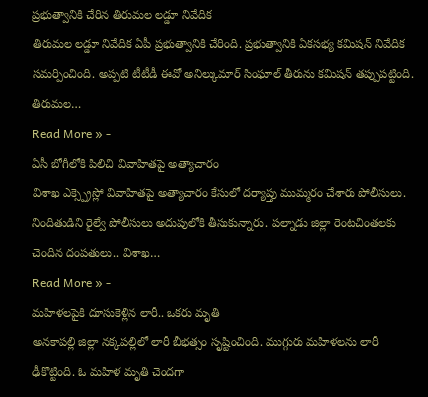ప్రభుత్వానికి చేరిన తిరుమల లడ్డూ నివేదిక
తిరుమల లడ్డూ నివేదిక ఏపీ ప్రభుత్వానికి చేరింది. ప్రభుత్వానికి ఏకసభ్య కమిషన్ నివేదిక సమర్పించింది. అప్పటి టీటీడీ ఈవో అనిల్కుమార్ సింఘాల్ తీరును కమిషన్ తప్పుపట్టింది. తిరుమల…
Read More » -
ఏసీ బోగీలోకి పిలిచి వివాహితపై అత్యాచారం
విశాఖ ఎక్స్ప్రెస్లో వివాహితపై అత్యాచారం కేసులో దర్యాప్తు ముమ్మరం చేశారు పోలీసులు. నిందితుడిని రైల్వే పోలీసులు అదుపులోకి తీసుకున్నారు. పల్నాడు జిల్లా రెంటచింతలకు చెందిన దంపతులు.. విశాఖ…
Read More » -
మహిళలపైకి దూసుకెళ్లిన లారీ.. ఒకరు మృతి
అనకాపల్లి జిల్లా నక్కపల్లిలో లారీ బీభత్సం సృష్టించింది. ముగ్గురు మహిళలను లారీ ఢీకొట్టింది. ఓ మహిళ మృతి చెందగా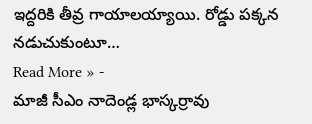ఇద్దరికి తీవ్ర గాయాలయ్యాయి. రోడ్డు పక్కన నడుచుకుంటూ…
Read More » -
మాజీ సీఎం నాదెండ్ల భాస్కర్రావు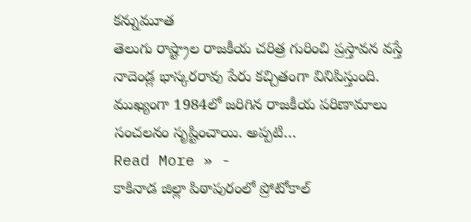కన్నుమూత
తెలుగు రాష్ట్రాల రాజకీయ చరిత్ర గురించి ప్రస్తావన వస్తే నాదెండ్ల భాస్కరరావు పేరు కచ్చితంగా వినిపిస్తుంది. ముఖ్యంగా 1984లో జరిగిన రాజకీయ పరిణామాలు సంచలనం సృష్టించాయి. అప్పటి…
Read More » -
కాకినాడ జిల్లా పిఠాపురంలో ప్రోటోకాల్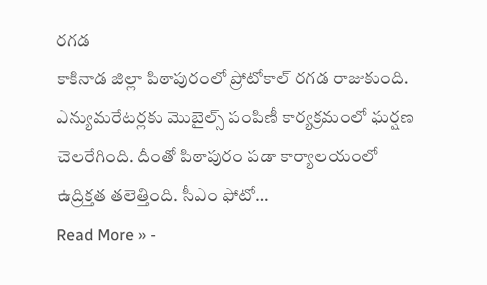రగడ
కాకినాడ జిల్లా పిఠాపురంలో ప్రోటోకాల్ రగడ రాజుకుంది. ఎన్యుమరేటర్లకు మొబైల్స్ పంపిణీ కార్యక్రమంలో ఘర్షణ చెలరేగింది. దీంతో పిఠాపురం పడా కార్యాలయంలో ఉద్రిక్తత తలెత్తింది. సీఎం ఫోటో…
Read More » -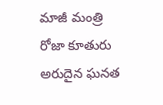మాజీ మంత్రి రోజా కూతురు అరుదైన ఘనత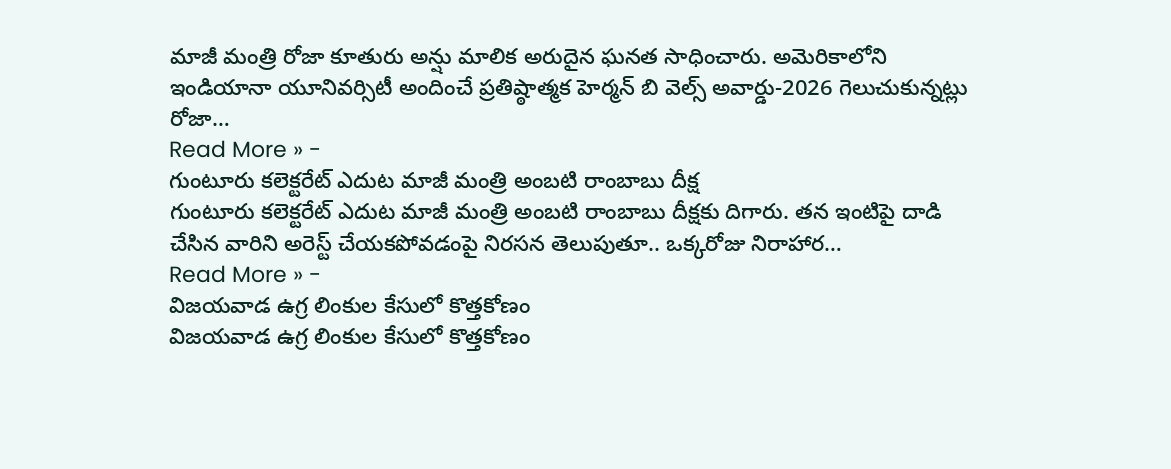మాజీ మంత్రి రోజా కూతురు అన్షు మాలిక అరుదైన ఘనత సాధించారు. అమెరికాలోని ఇండియానా యూనివర్సిటీ అందించే ప్రతిష్ఠాత్మక హెర్మన్ బి వెల్స్ అవార్డు-2026 గెలుచుకున్నట్లు రోజా…
Read More » -
గుంటూరు కలెక్టరేట్ ఎదుట మాజీ మంత్రి అంబటి రాంబాబు దీక్ష
గుంటూరు కలెక్టరేట్ ఎదుట మాజీ మంత్రి అంబటి రాంబాబు దీక్షకు దిగారు. తన ఇంటిపై దాడి చేసిన వారిని అరెస్ట్ చేయకపోవడంపై నిరసన తెలుపుతూ.. ఒక్కరోజు నిరాహార…
Read More » -
విజయవాడ ఉగ్ర లింకుల కేసులో కొత్తకోణం
విజయవాడ ఉగ్ర లింకుల కేసులో కొత్తకోణం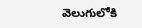వెలుగులోకి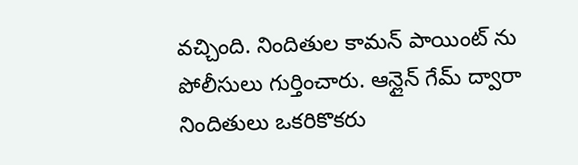వచ్చింది. నిందితుల కామన్ పాయింట్ ను పోలీసులు గుర్తించారు. ఆన్లైన్ గేమ్ ద్వారా నిందితులు ఒకరికొకరు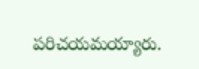పరిచయమయ్యారు.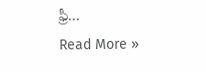ఫ్రీ…
Read More »